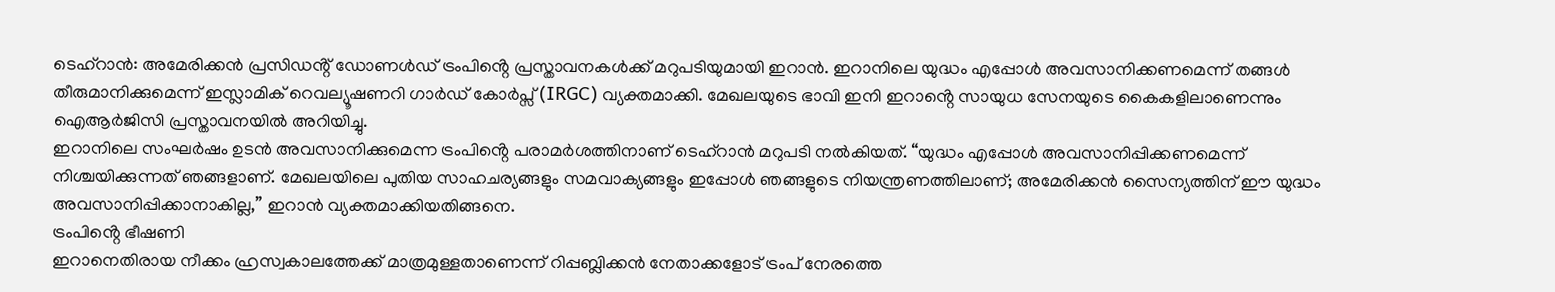ടെഹ്റാൻ: അമേരിക്കൻ പ്രസിഡൻ്റ് ഡോണൾഡ് ട്രംപിൻ്റെ പ്രസ്താവനകൾക്ക് മറുപടിയുമായി ഇറാൻ. ഇറാനിലെ യുദ്ധം എപ്പോൾ അവസാനിക്കണമെന്ന് തങ്ങൾ തീരുമാനിക്കുമെന്ന് ഇസ്ലാമിക് റെവല്യൂഷണറി ഗാർഡ് കോർപ്സ് (IRGC) വ്യക്തമാക്കി. മേഖലയുടെ ഭാവി ഇനി ഇറാൻ്റെ സായുധ സേനയുടെ കൈകളിലാണെന്നും ഐആർജിസി പ്രസ്താവനയിൽ അറിയിച്ചു.
ഇറാനിലെ സംഘർഷം ഉടൻ അവസാനിക്കുമെന്ന ട്രംപിൻ്റെ പരാമർശത്തിനാണ് ടെഹ്റാൻ മറുപടി നൽകിയത്. “യുദ്ധം എപ്പോൾ അവസാനിപ്പിക്കണമെന്ന് നിശ്ചയിക്കുന്നത് ഞങ്ങളാണ്. മേഖലയിലെ പുതിയ സാഹചര്യങ്ങളും സമവാക്യങ്ങളും ഇപ്പോൾ ഞങ്ങളുടെ നിയന്ത്രണത്തിലാണ്; അമേരിക്കൻ സൈന്യത്തിന് ഈ യുദ്ധം അവസാനിപ്പിക്കാനാകില്ല,” ഇറാൻ വ്യക്തമാക്കിയതിങ്ങനെ.
ട്രംപിൻ്റെ ഭീഷണി
ഇറാനെതിരായ നീക്കം ഹ്രസ്വകാലത്തേക്ക് മാത്രമുള്ളതാണെന്ന് റിപ്പബ്ലിക്കൻ നേതാക്കളോട് ട്രംപ് നേരത്തെ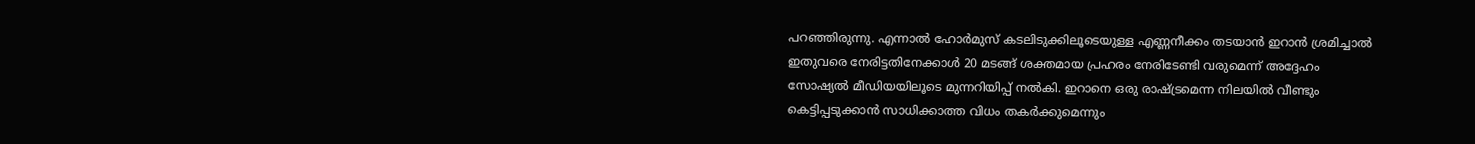പറഞ്ഞിരുന്നു. എന്നാൽ ഹോർമുസ് കടലിടുക്കിലൂടെയുള്ള എണ്ണനീക്കം തടയാൻ ഇറാൻ ശ്രമിച്ചാൽ ഇതുവരെ നേരിട്ടതിനേക്കാൾ 20 മടങ്ങ് ശക്തമായ പ്രഹരം നേരിടേണ്ടി വരുമെന്ന് അദ്ദേഹം സോഷ്യൽ മീഡിയയിലൂടെ മുന്നറിയിപ്പ് നൽകി. ഇറാനെ ഒരു രാഷ്ട്രമെന്ന നിലയിൽ വീണ്ടും കെട്ടിപ്പടുക്കാൻ സാധിക്കാത്ത വിധം തകർക്കുമെന്നും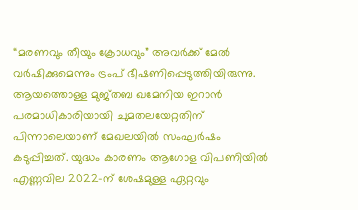“മരണവും തീയും ക്രോധവും” അവർക്ക് മേൽ വർഷിക്കുമെന്നും ട്രംപ് ഭീഷണിപ്പെടുത്തിയിരുന്നു.
ആയത്തൊള്ള മുജ്തബ ഖമേനിയ ഇറാൻ പരമാധികാരിയായി ചുമതലയേറ്റതിന് പിന്നാലെയാണ് മേഖലയിൽ സംഘർഷം കടുപ്പിച്ചത്. യുദ്ധം കാരണം ആഗോള വിപണിയിൽ എണ്ണവില 2022-ന് ശേഷമുള്ള ഏറ്റവും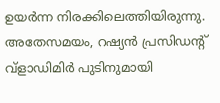ഉയർന്ന നിരക്കിലെത്തിയിരുന്നു. അതേസമയം, റഷ്യൻ പ്രസിഡന്റ് വ്ളാഡിമിർ പുടിനുമായി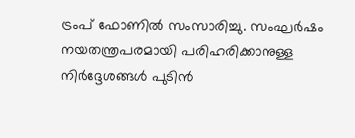ട്രംപ് ഫോണിൽ സംസാരിച്ചു. സംഘർഷം നയതന്ത്രപരമായി പരിഹരിക്കാനുള്ള നിർദ്ദേശങ്ങൾ പുടിൻ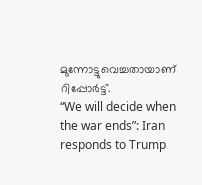മുന്നോട്ടുവെച്ചതായാണ് റിപ്പോർട്ട്.
“We will decide when the war ends”: Iran responds to Trump